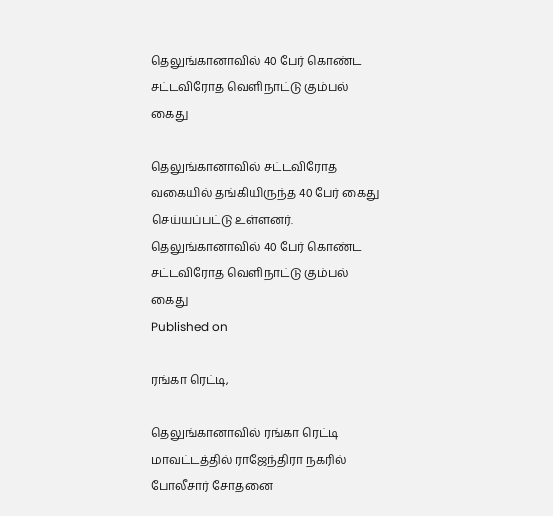தெலுங்கானாவில் 40 பேர் கொண்ட சட்டவிரோத வெளிநாட்டு கும்பல் கைது

தெலுங்கானாவில் சட்டவிரோத வகையில் தங்கியிருந்த 40 பேர் கைது செய்யப்பட்டு உள்ளனர்.
தெலுங்கானாவில் 40 பேர் கொண்ட சட்டவிரோத வெளிநாட்டு கும்பல் கைது
Published on

ரங்கா ரெட்டி,

தெலுங்கானாவில் ரங்கா ரெட்டி மாவட்டத்தில் ராஜேந்திரா நகரில் போலீசார் சோதனை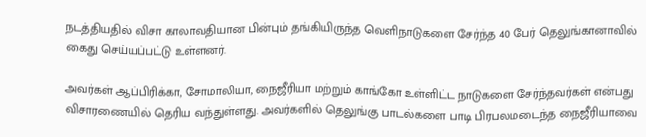நடத்தியதில் விசா காலாவதியான பின்பும் தங்கியிருந்த வெளிநாடுகளை சேர்ந்த 40 பேர் தெலுங்கானாவில் கைது செய்யப்பட்டு உள்ளனர்.

அவர்கள் ஆப்பிரிக்கா, சோமாலியா, நைஜீரியா மற்றும் காங்கோ உள்ளிட்ட நாடுகளை சேர்ந்தவர்கள் என்பது விசாரணையில் தெரிய வந்துள்ளது. அவர்களில் தெலுங்கு பாடல்களை பாடி பிரபலமடைந்த நைஜீரியாவை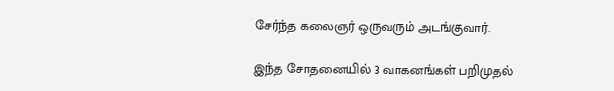சேர்ந்த கலைஞர் ஒருவரும் அடங்குவார்.

இந்த சோதனையில் 3 வாகனங்கள் பறிமுதல்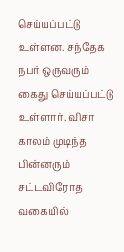செய்யப்பட்டு உள்ளன. சந்தேக நபர் ஒருவரும் கைது செய்யப்பட்டு உள்ளார். விசா காலம் முடிந்த பின்னரும் சட்டவிரோத வகையில்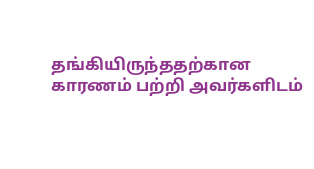தங்கியிருந்ததற்கான காரணம் பற்றி அவர்களிடம்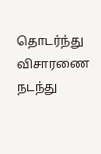தொடர்ந்து விசாரணை நடந்து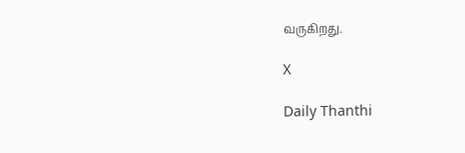வருகிறது.

X

Daily Thanthi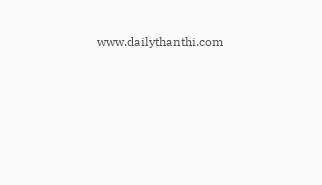www.dailythanthi.com